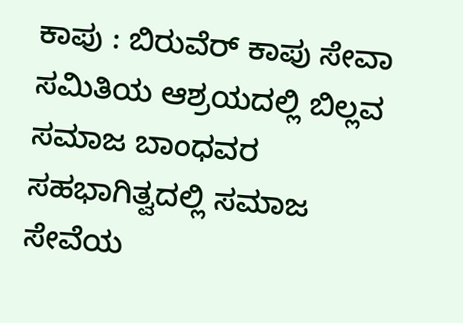ಕಾಪು : ಬಿರುವೆರ್ ಕಾಪು ಸೇವಾ ಸಮಿತಿಯ ಆಶ್ರಯದಲ್ಲಿ ಬಿಲ್ಲವ ಸಮಾಜ ಬಾಂಧವರ ಸಹಭಾಗಿತ್ವದಲ್ಲಿ ಸಮಾಜ ಸೇವೆಯ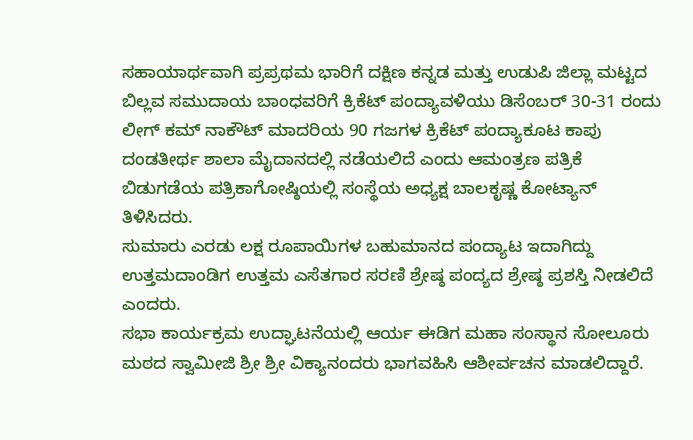ಸಹಾಯಾರ್ಥವಾಗಿ ಪ್ರಪ್ರಥಮ ಭಾರಿಗೆ ದಕ್ಷಿಣ ಕನ್ನಡ ಮತ್ತು ಉಡುಪಿ ಜಿಲ್ಲಾ ಮಟ್ಟದ ಬಿಲ್ಲವ ಸಮುದಾಯ ಬಾಂಧವರಿಗೆ ಕ್ರಿಕೆಟ್ ಪಂದ್ಯಾವಳಿಯು ಡಿಸೆಂಬರ್ 30-31 ರಂದು ಲೀಗ್ ಕಮ್ ನಾಕೌಟ್ ಮಾದರಿಯ 90 ಗಜಗಳ ಕ್ರಿಕೆಟ್ ಪಂದ್ಯಾಕೂಟ ಕಾಪು ದಂಡತೀರ್ಥ ಶಾಲಾ ಮೈದಾನದಲ್ಲಿ ನಡೆಯಲಿದೆ ಎಂದು ಆಮಂತ್ರಣ ಪತ್ರಿಕೆ ಬಿಡುಗಡೆಯ ಪತ್ರಿಕಾಗೋಷ್ಠಿಯಲ್ಲಿ ಸಂಸ್ಥೆಯ ಅಧ್ಯಕ್ಷ ಬಾಲಕೃಷ್ಣ ಕೋಟ್ಯಾನ್ ತಿಳಿಸಿದರು.
ಸುಮಾರು ಎರಡು ಲಕ್ಷ ರೂಪಾಯಿಗಳ ಬಹುಮಾನದ ಪಂದ್ಯಾಟ ಇದಾಗಿದ್ದು ಉತ್ತಮದಾಂಡಿಗ ಉತ್ತಮ ಎಸೆತಗಾರ ಸರಣಿ ಶ್ರೇಷ್ಠ ಪಂದ್ಯದ ಶ್ರೇಷ್ಠ ಪ್ರಶಸ್ತಿ ನೀಡಲಿದೆ ಎಂದರು.
ಸಭಾ ಕಾರ್ಯಕ್ರಮ ಉದ್ಘಾಟನೆಯಲ್ಲಿ ಆರ್ಯ ಈಡಿಗ ಮಹಾ ಸಂಸ್ಥಾನ ಸೋಲೂರು ಮಠದ ಸ್ವಾಮೀಜಿ ಶ್ರೀ ಶ್ರೀ ವಿಕ್ಯಾನಂದರು ಭಾಗವಹಿಸಿ ಆಶೀರ್ವಚನ ಮಾಡಲಿದ್ದಾರೆ.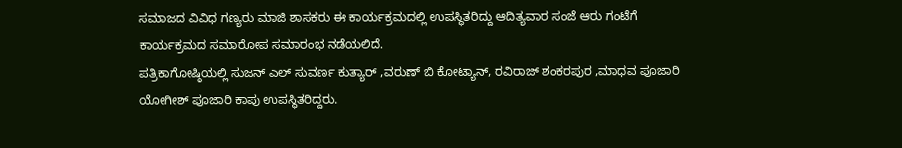ಸಮಾಜದ ವಿವಿಧ ಗಣ್ಯರು ಮಾಜಿ ಶಾಸಕರು ಈ ಕಾರ್ಯಕ್ರಮದಲ್ಲಿ ಉಪಸ್ಥಿತರಿದ್ದು ಆದಿತ್ಯವಾರ ಸಂಜೆ ಆರು ಗಂಟೆಗೆ ಕಾರ್ಯಕ್ರಮದ ಸಮಾರೋಪ ಸಮಾರಂಭ ನಡೆಯಲಿದೆ.
ಪತ್ರಿಕಾಗೋಷ್ಠಿಯಲ್ಲಿ ಸುಜನ್ ಎಲ್ ಸುವರ್ಣ ಕುತ್ಯಾರ್ ,ವರುಣ್ ಬಿ ಕೋಟ್ಯಾನ್, ರವಿರಾಜ್ ಶಂಕರಪುರ ,ಮಾಧವ ಪೂಜಾರಿ ಯೋಗೀಶ್ ಪೂಜಾರಿ ಕಾಪು ಉಪಸ್ಥಿತರಿದ್ದರು.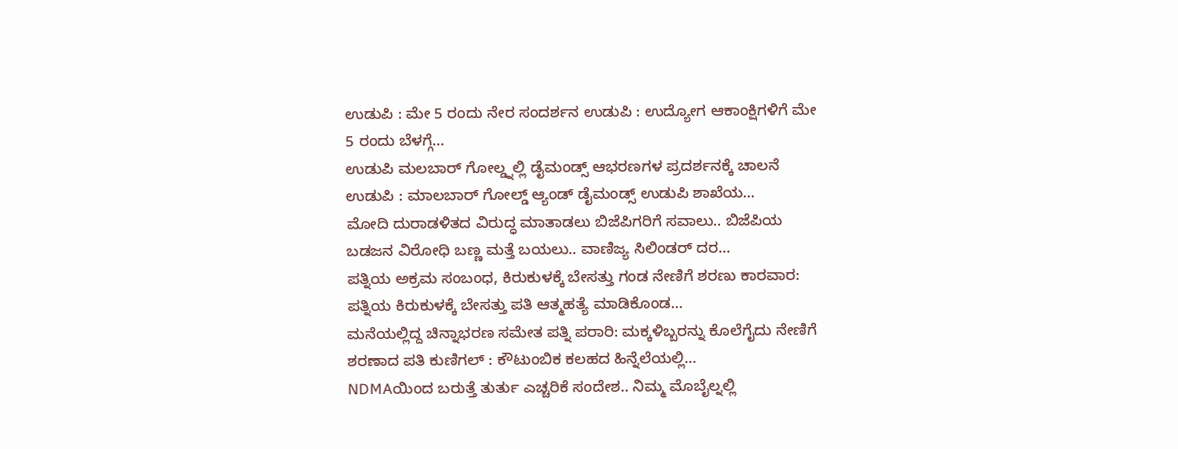ಉಡುಪಿ : ಮೇ 5 ರಂದು ನೇರ ಸಂದರ್ಶನ ಉಡುಪಿ : ಉದ್ಯೋಗ ಆಕಾಂಕ್ಷಿಗಳಿಗೆ ಮೇ 5 ರಂದು ಬೆಳಗ್ಗೆ…
ಉಡುಪಿ ಮಲಬಾರ್ ಗೋಲ್ಡ್ನಲ್ಲಿ ಡೈಮಂಡ್ಸ್ ಆಭರಣಗಳ ಪ್ರದರ್ಶನಕ್ಕೆ ಚಾಲನೆ ಉಡುಪಿ : ಮಾಲಬಾರ್ ಗೋಲ್ಡ್ ಆ್ಯಂಡ್ ಡೈಮಂಡ್ಸ್ ಉಡುಪಿ ಶಾಖೆಯ…
ಮೋದಿ ದುರಾಡಳಿತದ ವಿರುದ್ಧ ಮಾತಾಡಲು ಬಿಜೆಪಿಗರಿಗೆ ಸವಾಲು.. ಬಿಜೆಪಿಯ ಬಡಜನ ವಿರೋಧಿ ಬಣ್ಣ ಮತ್ತೆ ಬಯಲು.. ವಾಣಿಜ್ಯ ಸಿಲಿಂಡರ್ ದರ…
ಪತ್ನಿಯ ಅಕ್ರಮ ಸಂಬಂಧ, ಕಿರುಕುಳಕ್ಕೆ ಬೇಸತ್ತು ಗಂಡ ನೇಣಿಗೆ ಶರಣು ಕಾರವಾರ: ಪತ್ನಿಯ ಕಿರುಕುಳಕ್ಕೆ ಬೇಸತ್ತು ಪತಿ ಆತ್ಮಹತ್ಯೆ ಮಾಡಿಕೊಂಡ…
ಮನೆಯಲ್ಲಿದ್ದ ಚಿನ್ನಾಭರಣ ಸಮೇತ ಪತ್ನಿ ಪರಾರಿ: ಮಕ್ಕಳಿಬ್ಬರನ್ನು ಕೊಲೆಗೈದು ನೇಣಿಗೆ ಶರಣಾದ ಪತಿ ಕುಣಿಗಲ್ : ಕೌಟುಂಬಿಕ ಕಲಹದ ಹಿನ್ನೆಲೆಯಲ್ಲಿ…
NDMAಯಿಂದ ಬರುತ್ತೆ ತುರ್ತು ಎಚ್ಚರಿಕೆ ಸಂದೇಶ.. ನಿಮ್ಮ ಮೊಬೈಲ್ನಲ್ಲಿ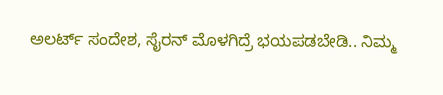ಅಲರ್ಟ್ ಸಂದೇಶ, ಸೈರನ್ ಮೊಳಗಿದ್ರೆ ಭಯಪಡಬೇಡಿ.. ನಿಮ್ಮ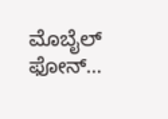ಮೊಬೈಲ್ ಫೋನ್…